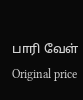பாரி வேள்
Original price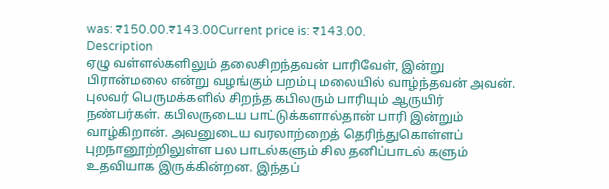was: ₹150.00.₹143.00Current price is: ₹143.00.
Description
ஏழு வள்ளல்களிலும் தலைசிறந்தவன் பாரிவேள், இன்று பிரான்மலை என்று வழங்கும் பறம்பு மலையில் வாழ்ந்தவன் அவன். புலவர் பெருமக்களில் சிறந்த கபிலரும் பாரியும் ஆருயிர் நண்பர்கள். கபிலருடைய பாட்டுக்களால்தான் பாரி இன்றும் வாழ்கிறான். அவனுடைய வரலாற்றைத் தெரிந்துகொள்ளப் புறநானூற்றிலுள்ள பல பாடல்களும் சில தனிப்பாடல் களும் உதவியாக இருக்கின்றன. இந்தப்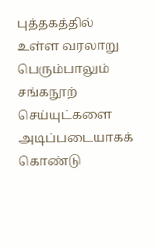புத்தகத்தில் உள்ள வரலாறு பெரும்பாலும் சங்கநூற் செய்யுட்களை அடிப்படையாகக் கொண்டு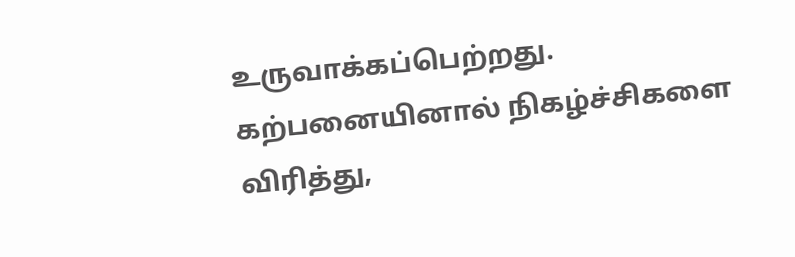உருவாக்கப்பெற்றது. கற்பனையினால் நிகழ்ச்சிகளை விரித்து,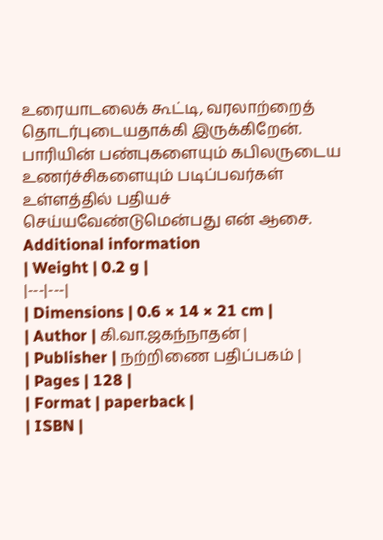உரையாடலைக் கூட்டி, வரலாற்றைத் தொடர்புடையதாக்கி இருக்கிறேன். பாரியின் பண்புகளையும் கபிலருடைய உணர்ச்சிகளையும் படிப்பவர்கள் உள்ளத்தில் பதியச் செய்யவேண்டுமென்பது என் ஆசை.
Additional information
| Weight | 0.2 g |
|---|---|
| Dimensions | 0.6 × 14 × 21 cm |
| Author | கி.வா.ஜகந்நாதன் |
| Publisher | நற்றிணை பதிப்பகம் |
| Pages | 128 |
| Format | paperback |
| ISBN |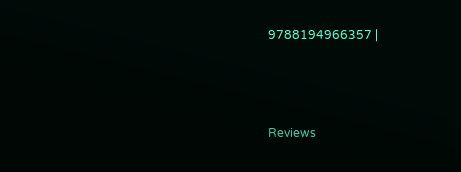9788194966357 |



Reviews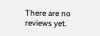There are no reviews yet.